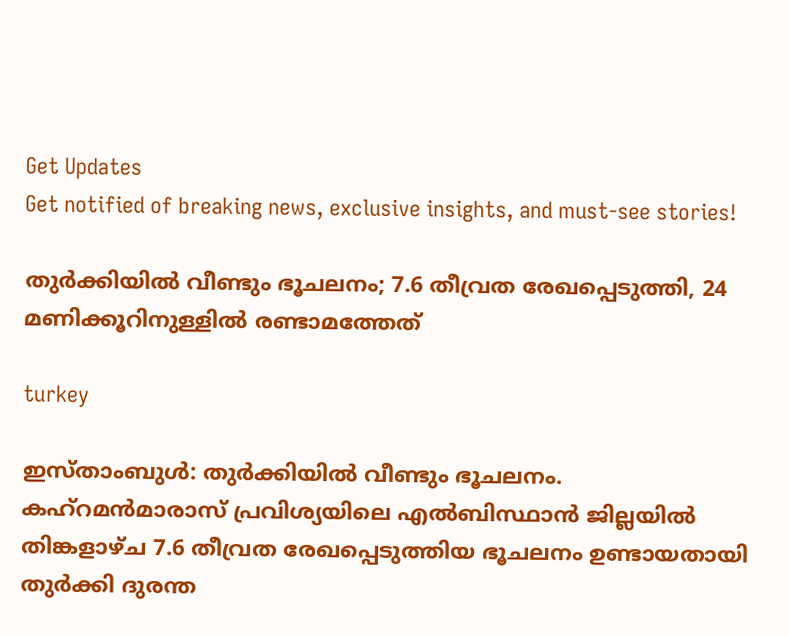Get Updates
Get notified of breaking news, exclusive insights, and must-see stories!

തുര്‍ക്കിയില്‍ വീണ്ടും ഭൂചലനം; 7.6 തീവ്രത രേഖപ്പെടുത്തി, 24 മണിക്കൂറിനുള്ളില്‍ രണ്ടാമത്തേത്

turkey

ഇസ്താംബുള്‍: തുര്‍ക്കിയില്‍ വീണ്ടും ഭൂചലനം. കഹ്റമന്‍മാരാസ് പ്രവിശ്യയിലെ എല്‍ബിസ്ഥാന്‍ ജില്ലയില്‍ തിങ്കളാഴ്ച 7.6 തീവ്രത രേഖപ്പെടുത്തിയ ഭൂചലനം ഉണ്ടായതായി തുര്‍ക്കി ദുരന്ത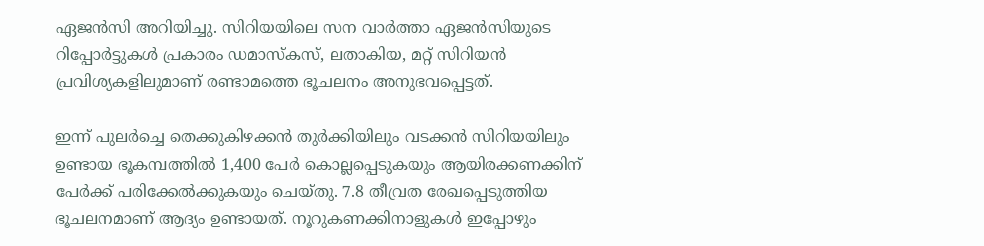ഏജന്‍സി അറിയിച്ചു. സിറിയയിലെ സന വാര്‍ത്താ ഏജന്‍സിയുടെ റിപ്പോര്‍ട്ടുകള്‍ പ്രകാരം ഡമാസ്‌കസ്, ലതാകിയ, മറ്റ് സിറിയന്‍ പ്രവിശ്യകളിലുമാണ് രണ്ടാമത്തെ ഭൂചലനം അനുഭവപ്പെട്ടത്.

ഇന്ന് പുലര്‍ച്ചെ തെക്കുകിഴക്കന്‍ തുര്‍ക്കിയിലും വടക്കന്‍ സിറിയയിലും ഉണ്ടായ ഭൂകമ്പത്തില്‍ 1,400 പേര്‍ കൊല്ലപ്പെടുകയും ആയിരക്കണക്കിന് പേര്‍ക്ക് പരിക്കേല്‍ക്കുകയും ചെയ്തു. 7.8 തീവ്രത രേഖപ്പെടുത്തിയ ഭൂചലനമാണ് ആദ്യം ഉണ്ടായത്. നൂറുകണക്കിനാളുകള്‍ ഇപ്പോഴും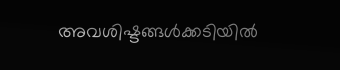അവശിഷ്ടങ്ങള്‍ക്കടിയില്‍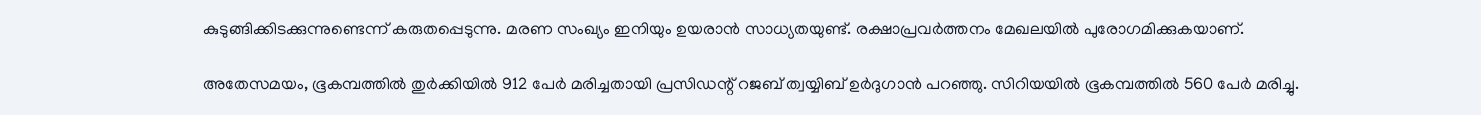കുടുങ്ങിക്കിടക്കുന്നുണ്ടെന്ന് കരുതപ്പെടുന്നു. മരണ സംഖ്യം ഇനിയും ഉയരാന്‍ സാധ്യതയുണ്ട്. രക്ഷാപ്രവര്‍ത്തനം മേഖലയില്‍ പുരോഗമിക്കുകയാണ്.

അതേസമയം, ഭൂകമ്പത്തില്‍ തുര്‍ക്കിയില്‍ 912 പേര്‍ മരിച്ചതായി പ്രസിഡന്റ് റജബ് ത്വയ്യിബ് ഉര്‍ദുഗാന്‍ പറഞ്ഞു. സിറിയയില്‍ ഭൂകമ്പത്തില്‍ 560 പേര്‍ മരിച്ചു.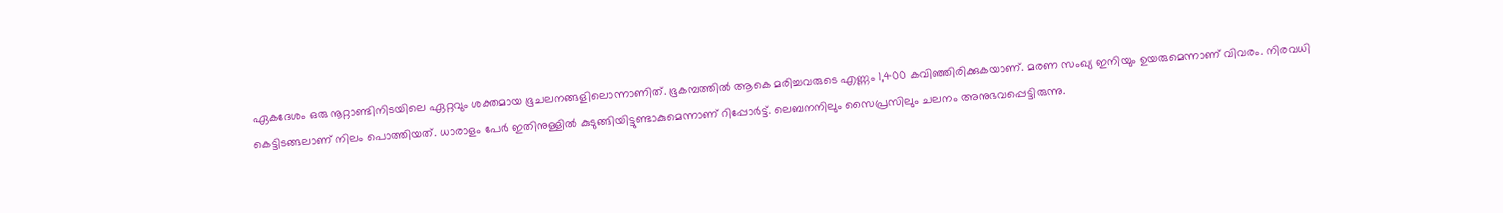ഏകദേശം ഒരു നൂറ്റാണ്ടിനിടയിലെ ഏറ്റവും ശക്തമായ ഭൂചലനങ്ങളിലൊന്നാണിത്. ഭൂകമ്പത്തില്‍ ആകെ മരിച്ചവരുടെ എണ്ണം 1,400 കവിഞ്ഞിരിക്കുകയാണ്. മരണ സംഖ്യ ഇനിയും ഉയരുമെന്നാണ് വിവരം. നിരവധി കെട്ടിടങ്ങലാണ് നിലം പൊത്തിയത്. ധാരാളം പേര്‍ ഇതിനുള്ളില്‍ കുടുങ്ങിയിട്ടുണ്ടാകുമെന്നാണ് റിപ്പോര്‍ട്ട്. ലെബനനിലും സൈപ്രസിലും ചലനം അനുഭവപ്പെട്ടിരുന്നു.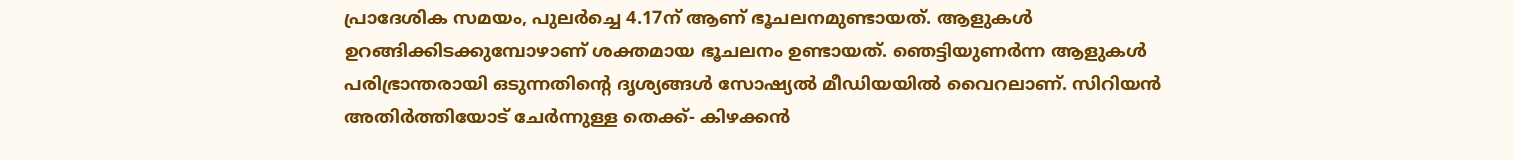പ്രാദേശിക സമയം, പുലര്‍ച്ചെ 4.17ന് ആണ് ഭൂചലനമുണ്ടായത്. ആളുകള്‍ ഉറങ്ങിക്കിടക്കുമ്പോഴാണ് ശക്തമായ ഭൂചലനം ഉണ്ടായത്. ഞെട്ടിയുണര്‍ന്ന ആളുകള്‍ പരിഭ്രാന്തരായി ഒടുന്നതിന്റെ ദൃശ്യങ്ങള്‍ സോഷ്യല്‍ മീഡിയയില്‍ വൈറലാണ്. സിറിയന്‍ അതിര്‍ത്തിയോട് ചേര്‍ന്നുള്ള തെക്ക്- കിഴക്കന്‍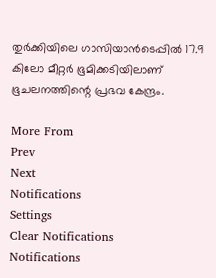തുര്‍ക്കിയിലെ ഗാസിയാന്‍ടെപ്പില്‍ 17.9 കിലോ മീറ്റര്‍ ഭൂമിക്കടിയിലാണ് ഭൂചലനത്തിന്റെ പ്രഭവ കേന്ദ്രം.

More From
Prev
Next
Notifications
Settings
Clear Notifications
Notifications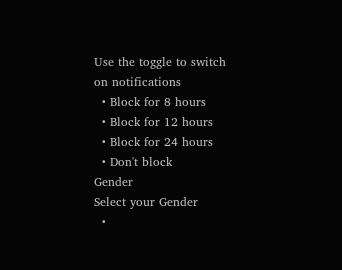Use the toggle to switch on notifications
  • Block for 8 hours
  • Block for 12 hours
  • Block for 24 hours
  • Don't block
Gender
Select your Gender
  •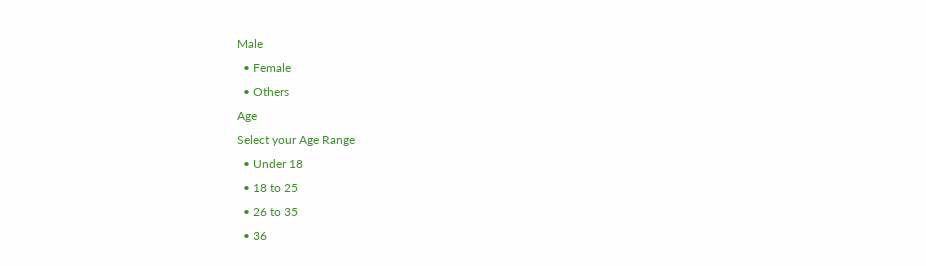Male
  • Female
  • Others
Age
Select your Age Range
  • Under 18
  • 18 to 25
  • 26 to 35
  • 36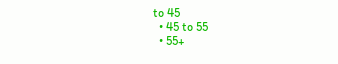to 45
  • 45 to 55
  • 55+